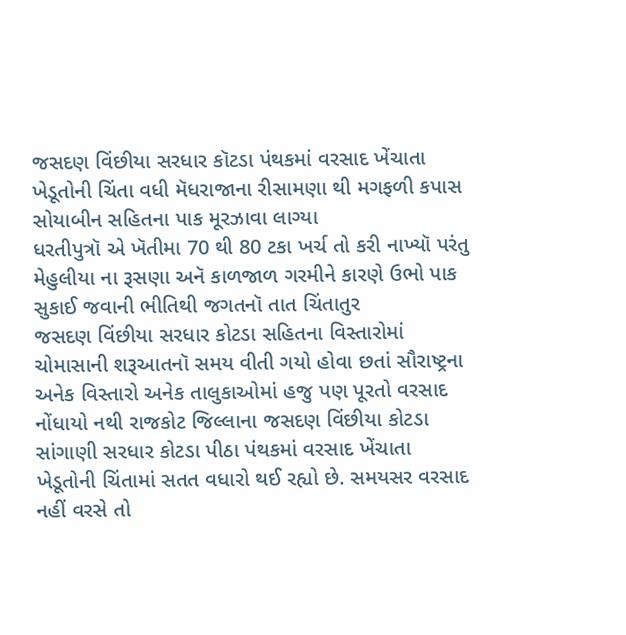જસદણ વિંછીયા સરધાર કૉટડા પંથકમાં વરસાદ ખેંચાતા ખેડૂતોની ચિંતા વધી મૅધરાજાના રીસામણા થી મગફળી કપાસ સોયાબીન સહિતના પાક મૂરઝાવા લાગ્યા
ધરતીપુત્રૉ એ ખૅતીમા 70 થી 80 ટકા ખર્ચ તો કરી નાખ્યૉ પરંતુ મેહુલીયા ના રૂસણા અનૅ કાળજાળ ગરમીને કારણે ઉભો પાક સુકાઈ જવાની ભીતિથી જગતનૉ તાત ચિંતાતુર
જસદણ વિંછીયા સરધાર કોટડા સહિતના વિસ્તારોમાં ચોમાસાની શરૂઆતનૉ સમય વીતી ગયો હોવા છતાં સૌરાષ્ટ્રના અનેક વિસ્તારો અનેક તાલુકાઓમાં હજુ પણ પૂરતો વરસાદ નોંધાયો નથી રાજકોટ જિલ્લાના જસદણ વિંછીયા કોટડા સાંગાણી સરધાર કોટડા પીઠા પંથકમાં વરસાદ ખેંચાતા ખેડૂતોની ચિંતામાં સતત વધારો થઈ રહ્યો છે. સમયસર વરસાદ નહીં વરસે તો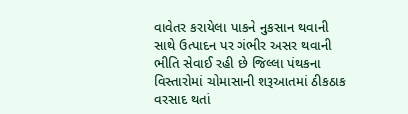વાવેતર કરાયેલા પાકને નુકસાન થવાની સાથે ઉત્પાદન પર ગંભીર અસર થવાની ભીતિ સેવાઈ રહી છે જિલ્લા પંથકના વિસ્તારોમાં ચોમાસાની શરૂઆતમાં ઠીકઠાક વરસાદ થતાં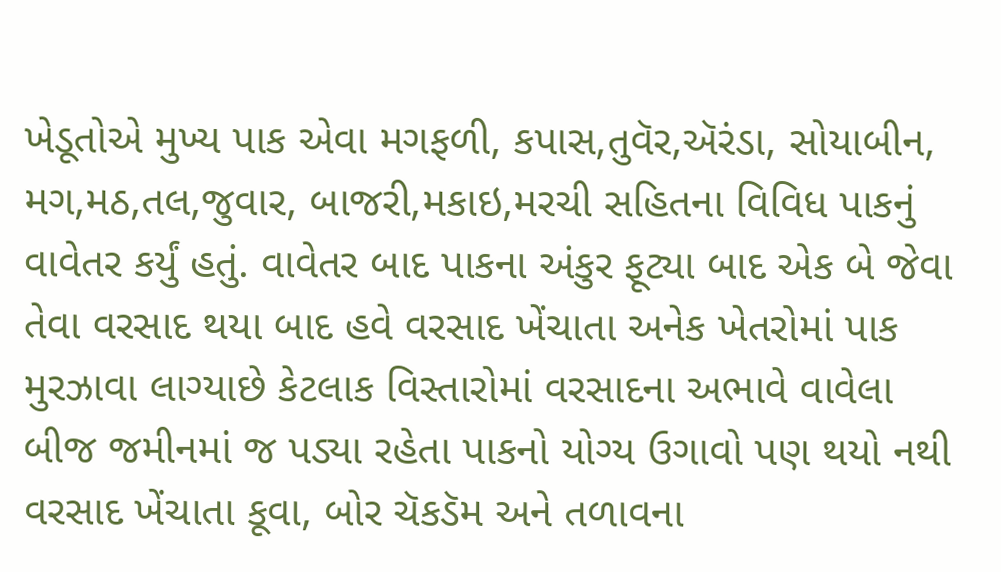ખેડૂતોએ મુખ્ય પાક એવા મગફળી, કપાસ,તુવૅર,ઍરંડા, સોયાબીન, મગ,મઠ,તલ,જુવાર, બાજરી,મકાઇ,મરચી સહિતના વિવિધ પાકનું વાવેતર કર્યું હતું. વાવેતર બાદ પાકના અંકુર ફૂટ્યા બાદ એક બે જેવા તેવા વરસાદ થયા બાદ હવે વરસાદ ખેંચાતા અનેક ખેતરોમાં પાક મુરઝાવા લાગ્યાછે કેટલાક વિસ્તારોમાં વરસાદના અભાવે વાવેલા બીજ જમીનમાં જ પડ્યા રહેતા પાકનો યોગ્ય ઉગાવો પણ થયો નથી વરસાદ ખેંચાતા કૂવા, બોર ચૅકડૅમ અને તળાવના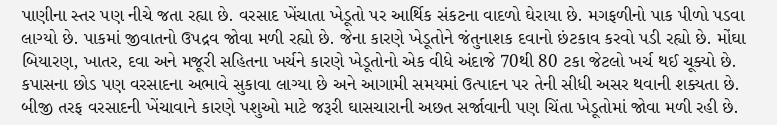પાણીના સ્તર પણ નીચે જતા રહ્યા છે. વરસાદ ખેંચાતા ખેડૂતો પર આર્થિક સંકટના વાદળો ઘેરાયા છે. મગફળીનો પાક પીળો પડવા લાગ્યો છે. પાકમાં જીવાતનો ઉપદ્રવ જોવા મળી રહ્યો છે. જેના કારણે ખેડૂતોને જંતુનાશક દવાનો છંટકાવ કરવો પડી રહ્યો છે. મોંઘા બિયારણ, ખાતર, દવા અને મજૂરી સહિતના ખર્ચને કારણે ખેડૂતોનો એક વીધે અંદાજે 70થી 80 ટકા જેટલો ખર્ચ થઈ ચૂક્યો છે. કપાસના છોડ પણ વરસાદના અભાવે સુકાવા લાગ્યા છે અને આગામી સમયમાં ઉત્પાદન પર તેની સીધી અસર થવાની શક્યતા છે. બીજી તરફ વરસાદની ખેંચાવાને કારણે પશુઓ માટે જરૂરી ઘાસચારાની અછત સર્જાવાની પણ ચિંતા ખેડૂતોમાં જોવા મળી રહી છે.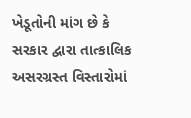ખેડૂતોની માંગ છે કે સરકાર દ્વારા તાત્કાલિક અસરગ્રસ્ત વિસ્તારોમાં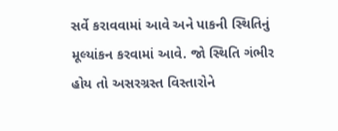સર્વે કરાવવામાં આવે અને પાકની સ્થિતિનું મૂલ્યાંકન કરવામાં આવે. જો સ્થિતિ ગંભીર હોય તો અસરગ્રસ્ત વિસ્તારોને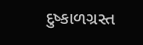દુષ્કાળગ્રસ્ત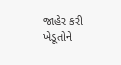જાહેર કરી ખેડૂતોને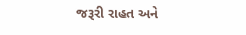જરૂરી રાહત અને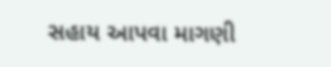સહાય આપવા માગણી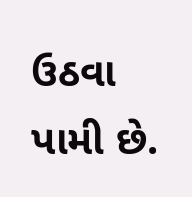ઉઠવા પામી છે.